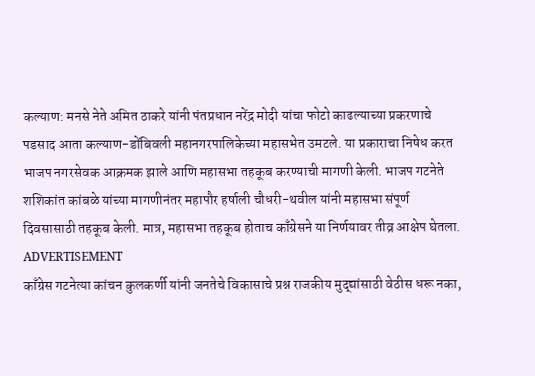कल्याण: मनसे नेते अमित ठाकरे यांनी पंतप्रधान नरेंद्र मोदी यांचा फोटो काढल्याच्या प्रकरणाचे पडसाद आता कल्याण-डोंबिवली महानगरपालिकेच्या महासभेत उमटले. या प्रकाराचा निषेध करत भाजप नगरसेवक आक्रमक झाले आणि महासभा तहकूब करण्याची मागणी केली. भाजप गटनेते शशिकांत कांबळे यांच्या मागणीनंतर महापौर हर्षाली चौधरी-थवील यांनी महासभा संपूर्ण दिवसासाठी तहकूब केली. मात्र, महासभा तहकूब होताच काँग्रेसने या निर्णयावर तीव्र आक्षेप घेतला.
ADVERTISEMENT
काँग्रेस गटनेत्या कांचन कुलकर्णी यांनी जनतेचे विकासाचे प्रश्न राजकीय मुद्द्यांसाठी वेठीस धरू नका,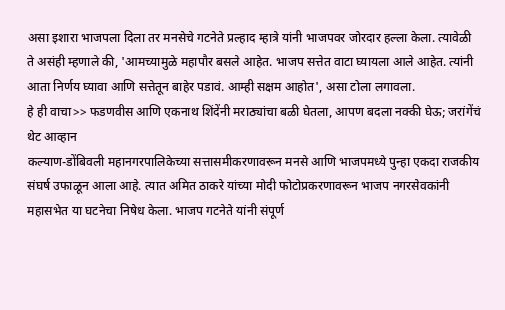असा इशारा भाजपला दिला तर मनसेचे गटनेते प्रल्हाद म्हात्रे यांनी भाजपवर जोरदार हल्ला केला. त्यावेळी ते असंही म्हणाले की, 'आमच्यामुळे महापौर बसले आहेत. भाजप सत्तेत वाटा घ्यायला आले आहेत. त्यांनी आता निर्णय घ्यावा आणि सत्तेतून बाहेर पडावं. आम्ही सक्षम आहोत', असा टोला लगावला.
हे ही वाचा>> फडणवीस आणि एकनाथ शिंदेंनी मराठ्यांचा बळी घेतला, आपण बदला नक्की घेऊ; जरांगेंचं थेट आव्हान
कल्याण-डोंबिवली महानगरपालिकेच्या सत्तासमीकरणावरून मनसे आणि भाजपमध्ये पुन्हा एकदा राजकीय संघर्ष उफाळून आला आहे. त्यात अमित ठाकरे यांच्या मोदी फोटोप्रकरणावरून भाजप नगरसेवकांनी महासभेत या घटनेचा निषेध केला. भाजप गटनेते यांनी संपूर्ण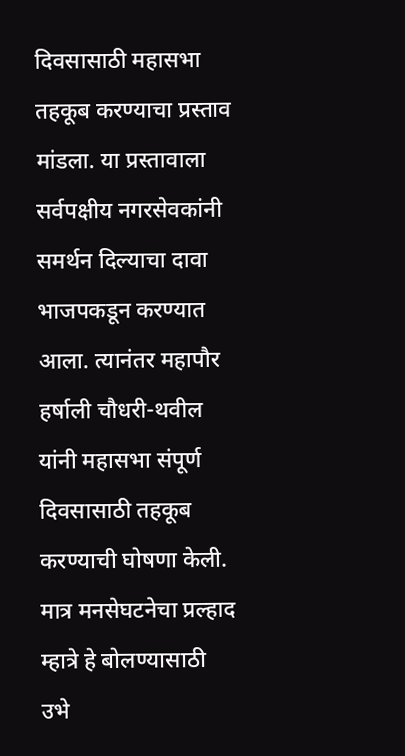दिवसासाठी महासभा तहकूब करण्याचा प्रस्ताव मांडला. या प्रस्तावाला सर्वपक्षीय नगरसेवकांनी समर्थन दिल्याचा दावा भाजपकडून करण्यात आला. त्यानंतर महापौर हर्षाली चौधरी-थवील यांनी महासभा संपूर्ण दिवसासाठी तहकूब करण्याची घोषणा केली. मात्र मनसेघटनेचा प्रल्हाद म्हात्रे हे बोलण्यासाठी उभे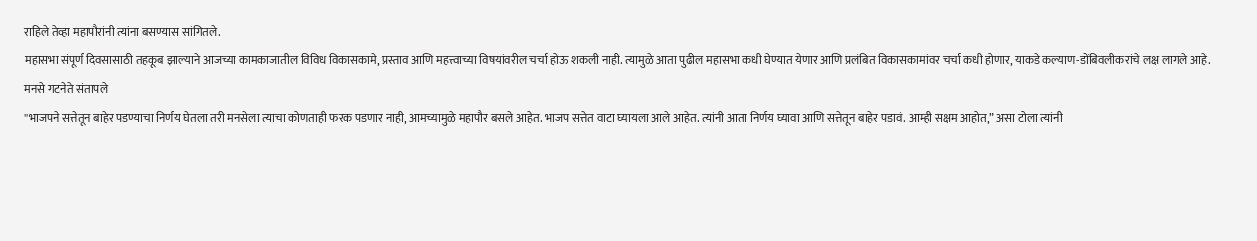राहिले तेव्हा महापौरांनी त्यांना बसण्यास सांगितले.
महासभा संपूर्ण दिवसासाठी तहकूब झाल्याने आजच्या कामकाजातील विविध विकासकामे, प्रस्ताव आणि महत्त्वाच्या विषयांवरील चर्चा होऊ शकली नाही. त्यामुळे आता पुढील महासभा कधी घेण्यात येणार आणि प्रलंबित विकासकामांवर चर्चा कधी होणार, याकडे कल्याण-डोंबिवलीकरांचे लक्ष लागले आहे.
मनसे गटनेते संतापले
''भाजपने सत्तेतून बाहेर पडण्याचा निर्णय घेतला तरी मनसेला त्याचा कोणताही फरक पडणार नाही, आमच्यामुळे महापौर बसले आहेत. भाजप सत्तेत वाटा घ्यायला आले आहेत. त्यांनी आता निर्णय घ्यावा आणि सत्तेतून बाहेर पडावं. आम्ही सक्षम आहोत,” असा टोला त्यांनी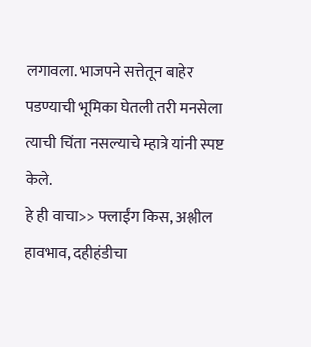लगावला. भाजपने सत्तेतून बाहेर पडण्याची भूमिका घेतली तरी मनसेला त्याची चिंता नसल्याचे म्हात्रे यांनी स्पष्ट केले.
हे ही वाचा>> फ्लाईंग किस, अश्लील हावभाव, दहीहंडीचा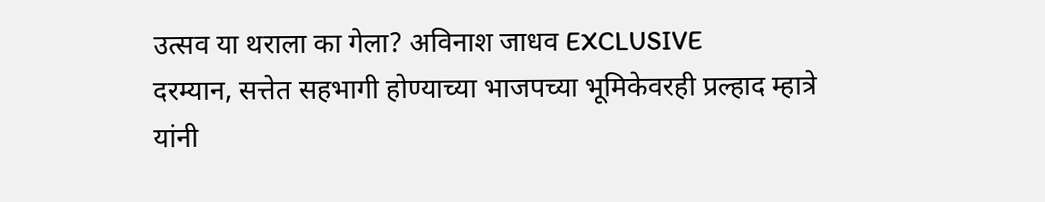उत्सव या थराला का गेला? अविनाश जाधव EXCLUSIVE
दरम्यान, सत्तेत सहभागी होण्याच्या भाजपच्या भूमिकेवरही प्रल्हाद म्हात्रे यांनी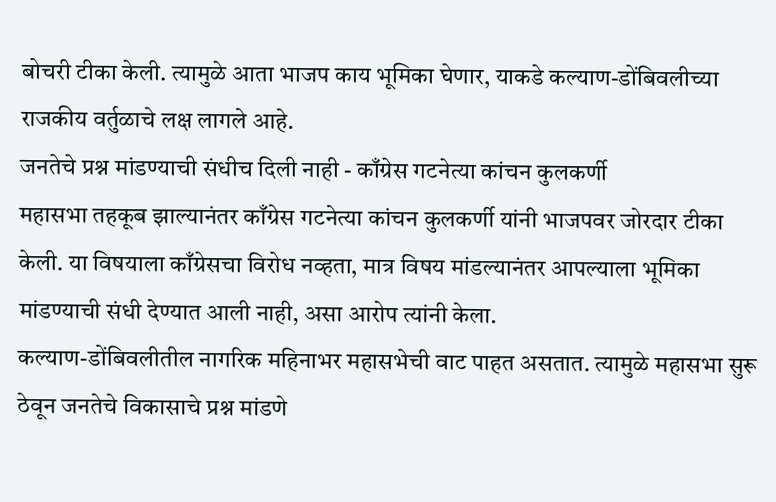बोचरी टीका केली. त्यामुळे आता भाजप काय भूमिका घेणार, याकडे कल्याण-डोंबिवलीच्या राजकीय वर्तुळाचे लक्ष लागले आहे.
जनतेचे प्रश्न मांडण्याची संधीच दिली नाही - काँग्रेस गटनेत्या कांचन कुलकर्णी
महासभा तहकूब झाल्यानंतर काँग्रेस गटनेत्या कांचन कुलकर्णी यांनी भाजपवर जोरदार टीका केली. या विषयाला काँग्रेसचा विरोध नव्हता, मात्र विषय मांडल्यानंतर आपल्याला भूमिका मांडण्याची संधी देण्यात आली नाही, असा आरोप त्यांनी केला.
कल्याण-डोंबिवलीतील नागरिक महिनाभर महासभेची वाट पाहत असतात. त्यामुळे महासभा सुरू ठेवून जनतेचे विकासाचे प्रश्न मांडणे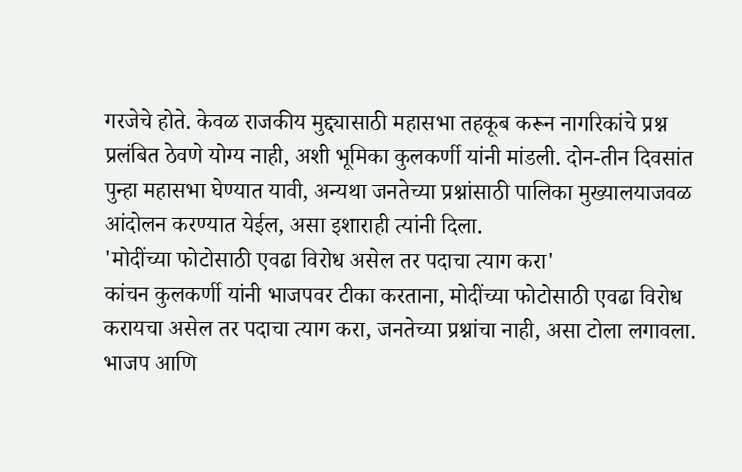गरजेचे होते. केवळ राजकीय मुद्द्यासाठी महासभा तहकूब करून नागरिकांचे प्रश्न प्रलंबित ठेवणे योग्य नाही, अशी भूमिका कुलकर्णी यांनी मांडली. दोन-तीन दिवसांत पुन्हा महासभा घेण्यात यावी, अन्यथा जनतेच्या प्रश्नांसाठी पालिका मुख्यालयाजवळ आंदोलन करण्यात येईल, असा इशाराही त्यांनी दिला.
'मोदींच्या फोटोसाठी एवढा विरोध असेल तर पदाचा त्याग करा'
कांचन कुलकर्णी यांनी भाजपवर टीका करताना, मोदींच्या फोटोसाठी एवढा विरोध करायचा असेल तर पदाचा त्याग करा, जनतेच्या प्रश्नांचा नाही, असा टोला लगावला. भाजप आणि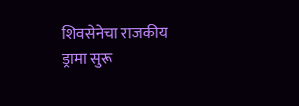शिवसेनेचा राजकीय ड्रामा सुरू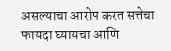असल्याचा आरोप करत सत्तेचा फायदा घ्यायचा आणि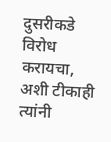दुसरीकडे विरोध करायचा, अशी टीकाही त्यांनी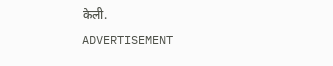केली.
ADVERTISEMENT